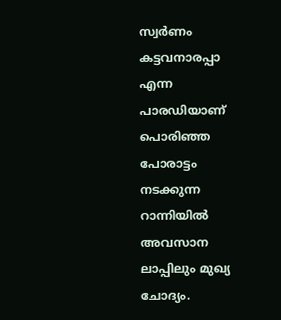സ്വർണം കട്ടവനാരപ്പാ എന്ന പാരഡിയാണ് പൊരിഞ്ഞ പോരാട്ടം നടക്കുന്ന റാന്നിയിൽ അവസാന ലാപ്പിലും മുഖ്യ ചോദ്യം.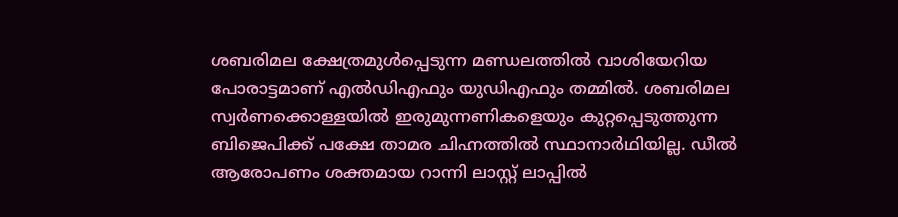ശബരിമല ക്ഷേത്രമുൾപ്പെടുന്ന മണ്ഡലത്തിൽ വാശിയേറിയ പോരാട്ടമാണ് എൽഡിഎഫും യുഡിഎഫും തമ്മിൽ. ശബരിമല സ്വർണക്കൊള്ളയിൽ ഇരുമുന്നണികളെയും കുറ്റപ്പെടുത്തുന്ന ബിജെപിക്ക് പക്ഷേ താമര ചിഹ്നത്തിൽ സ്ഥാനാർഥിയില്ല. ഡീൽ ആരോപണം ശക്തമായ റാന്നി ലാസ്റ്റ് ലാപ്പിൽ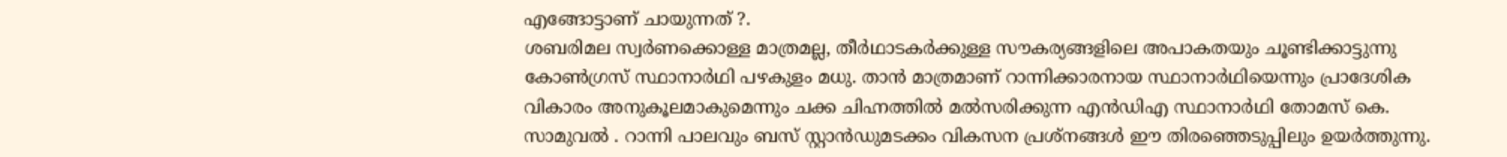എങ്ങോട്ടാണ് ചായുന്നത് ?.
ശബരിമല സ്വർണക്കൊള്ള മാത്രമല്ല, തീർഥാടകർക്കുള്ള സൗകര്യങ്ങളിലെ അപാകതയും ചൂണ്ടിക്കാട്ടുന്നു കോൺഗ്രസ് സ്ഥാനാർഥി പഴകുളം മധു. താൻ മാത്രമാണ് റാന്നിക്കാരനായ സ്ഥാനാർഥിയെന്നും പ്രാദേശിക വികാരം അനുകൂലമാകുമെന്നും ചക്ക ചിഹ്നത്തിൽ മൽസരിക്കുന്ന എൻഡിഎ സ്ഥാനാർഥി തോമസ് കെ. സാമുവൽ . റാന്നി പാലവും ബസ് സ്റ്റാൻഡുമടക്കം വികസന പ്രശ്നങ്ങൾ ഈ തിരഞ്ഞെടുപ്പിലും ഉയർത്തുന്നു.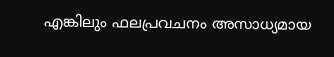എങ്കിലും ഫലപ്രവചനം അസാധ്യമായ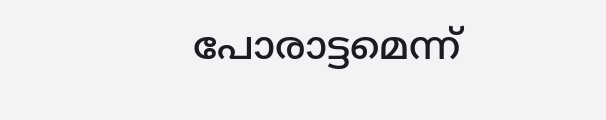പോരാട്ടമെന്ന്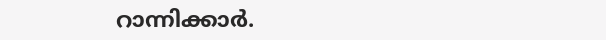റാന്നിക്കാർ.